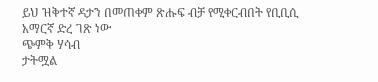ይህ ዝቅተኛ ዳታን በመጠቀም ጽሑፍ ብቻ የሚቀርብበት የቢቢሲ አማርኛ ድረ ገጽ ነው
ጭምቅ ሃሳብ
ታትሟል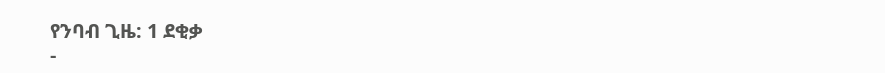የንባብ ጊዜ: 1 ደቂቃ
-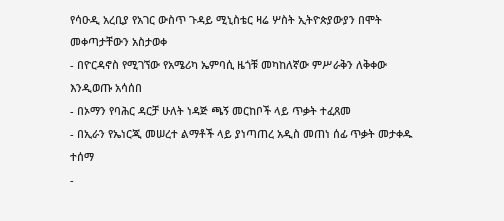የሳዑዲ አረቢያ የአገር ውስጥ ጉዳይ ሚኒስቴር ዛሬ ሦስት ኢትዮጵያውያን በሞት መቀጣታቸውን አስታወቀ
- በዮርዳኖስ የሚገኘው የአሜሪካ ኤምባሲ ዜጎቹ መካከለኛው ምሥራቅን ለቅቀው እንዲወጡ አሳሰበ
- በኦማን የባሕር ዳርቻ ሁለት ነዳጅ ጫኝ መርከቦች ላይ ጥቃት ተፈጸመ
- በኢራን የኤነርጂ መሠረተ ልማቶች ላይ ያነጣጠረ አዲስ መጠነ ሰፊ ጥቃት መታቀዱ ተሰማ
-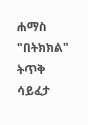ሐማስ "በትክክል" ትጥቅ ሳይፈታ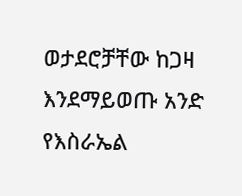ወታደሮቻቸው ከጋዛ እንደማይወጡ አንድ የእስራኤል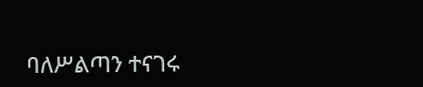ባለሥልጣን ተናገሩ